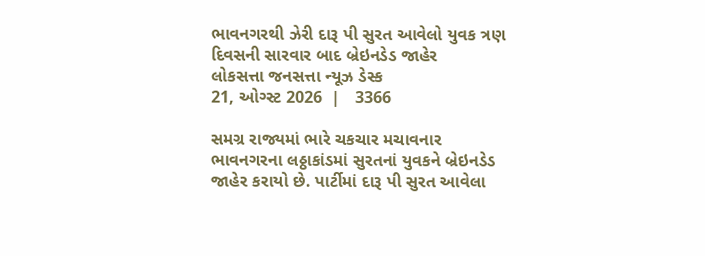ભાવનગરથી ઝેરી દારૂ પી સુરત આવેલો યુવક ત્રણ દિવસની સારવાર બાદ બ્રેઇનડેડ જાહેર
લોકસત્તા જનસત્તા ન્યૂઝ ડેસ્ક
21, ઓગ્સ્ટ 2026  |   3366

સમગ્ર રાજ્યમાં ભારે ચકચાર મચાવનાર ભાવનગરના લઠ્ઠાકાંડમાં સુરતનાં યુવકને બ્રેઇનડેડ જાહેર કરાયો છે. પાર્ટીમાં દારૂ પી સુરત આવેલા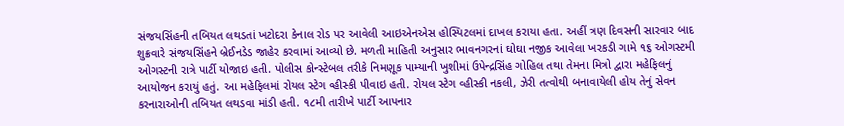સંજયસિંહની તબિયત લથડતાં ખટોદરા કેનાલ રોડ પર આવેલી આઇએનએસ હોસ્પિટલમાં દાખલ કરાયા હતા. અહીં ત્રણ દિવસની સારવાર બાદ શુક્રવારે સંજયસિંહને બ્રેઈનડેડ જાહેર કરવામાં આવ્યો છે. મળતી માહિતી અનુસાર ભાવનગરનાં ઘોઘા નજીક આવેલા ખરકડી ગામે ૧૬ ઓગસ્ટમી ઓગસ્ટની રાત્રે પાર્ટી યોજાઇ હતી. પોલીસ કોન્સ્ટેબલ તરીકે નિમણૂક પામ્યાની ખુશીમાં ઉપેન્દ્રસિંહ ગોહિલ તથા તેમના મિત્રો દ્વારા મહેફિલનું આયોજન કરાયું હતું. આ મહેફિલમાં રોયલ સ્ટેગ વ્હીસ્કી પીવાઇ હતી. રોયલ સ્ટેગ વ્હીસ્કી નકલી, ઝેરી તત્વોથી બનાવાયેલી હોય તેનું સેવન કરનારાઓની તબિયત લથડવા માંડી હતી. ૧૮મી તારીખે પાર્ટી આપનાર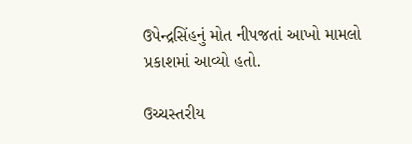ઉપેન્દ્રસિંહનું મોત નીપજતાં આખો મામલો પ્રકાશમાં આવ્યો હતો.

ઉચ્ચસ્તરીય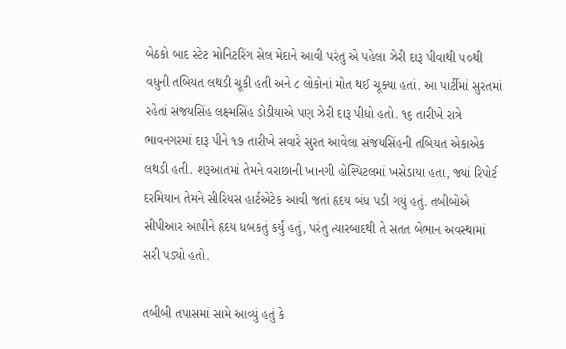બેઠકો બાદ સ્ટેટ મોનિટરિંગ સેલ મેદાને આવી પરંતુ એ પહેલા ઝેરી દારૂ પીવાથી ૫૦થી વધુની તબિયત લથડી ચૂકી હતી અને ૮ લોકોનાં મોત થઈ ચૂક્યા હતાં. આ પાર્ટીમાં સુરતમાં રહેતાં સંજયસિંહ લક્ષ્મસિંહ ડોડીયાએ પણ ઝેરી દારૂ પીધો હતો. ૧૬ તારીખે રાત્રે ભાવનગરમાં દારૂ પીને ૧૭ તારીખે સવારે સુરત આવેલા સંજયસિંહની તબિયત એકાએક લથડી હતી. શરૂઆતમાં તેમને વરાછાની ખાનગી હોસ્પિટલમાં ખસેડાયા હતા, જ્યાં રિપોર્ટ દરમિયાન તેમને સીરિયસ હાર્ટએટેક આવી જતાં હૃદય બંધ પડી ગયું હતું. તબીબોએ સીપીઆર આપીને હૃદય ધબકતું કર્યું હતું, પરંતુ ત્યારબાદથી તે સતત બેભાન અવસ્થામાં સરી પડ્યો હતો.

તબીબી તપાસમાં સામે આવ્યું હતું કે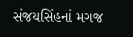સંજયસિંહનાં મગજ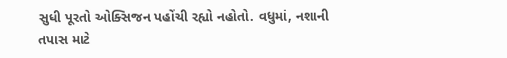સુધી પૂરતો ઓક્સિજન પહોંચી રહ્યો નહોતો. વધુમાં, નશાની તપાસ માટે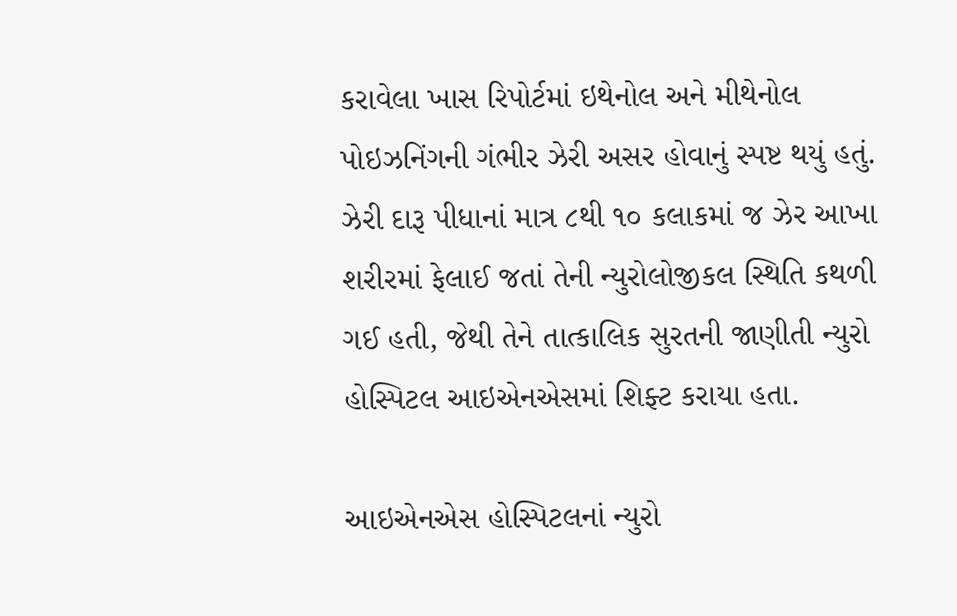કરાવેલા ખાસ રિપોર્ટમાં ઇથેનોલ અને મીથેનોલ પોઇઝનિંગની ગંભીર ઝેરી અસર હોવાનું સ્પષ્ટ થયું હતું. ઝેરી દારૂ પીધાનાં માત્ર ૮થી ૧૦ કલાકમાં જ ઝેર આખા શરીરમાં ફેલાઈ જતાં તેની ન્યુરોલોજીકલ સ્થિતિ કથળી ગઈ હતી, જેથી તેને તાત્કાલિક સુરતની જાણીતી ન્યુરો હોસ્પિટલ આઇએનએસમાં શિફ્ટ કરાયા હતા.

આઇએનએસ હોસ્પિટલનાં ન્યુરો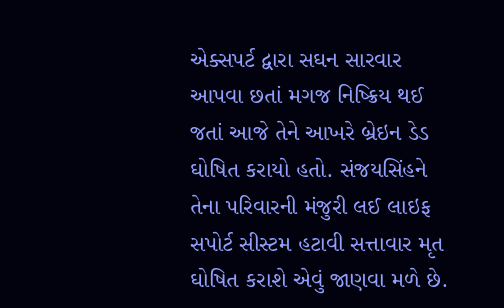એક્સપર્ટ દ્વારા સઘન સારવાર આપવા છતાં મગજ નિષ્ક્રિય થઈ જતાં આજે તેને આખરે બ્રેઇન ડેડ ઘોષિત કરાયો હતો. સંજયસિંહને તેના પરિવારની મંજુરી લઈ લાઇફ સપોર્ટ સીસ્ટમ હટાવી સત્તાવાર મૃત ઘોષિત કરાશે એવું જાણવા મળે છે.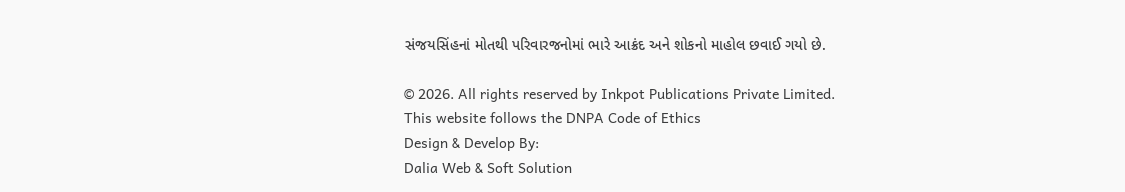સંજયસિંહનાં મોતથી પરિવારજનોમાં ભારે આક્રંદ અને શોકનો માહોલ છવાઈ ગયો છે.

© 2026. All rights reserved by Inkpot Publications Private Limited.
This website follows the DNPA Code of Ethics
Design & Develop By:
Dalia Web & Soft Solution